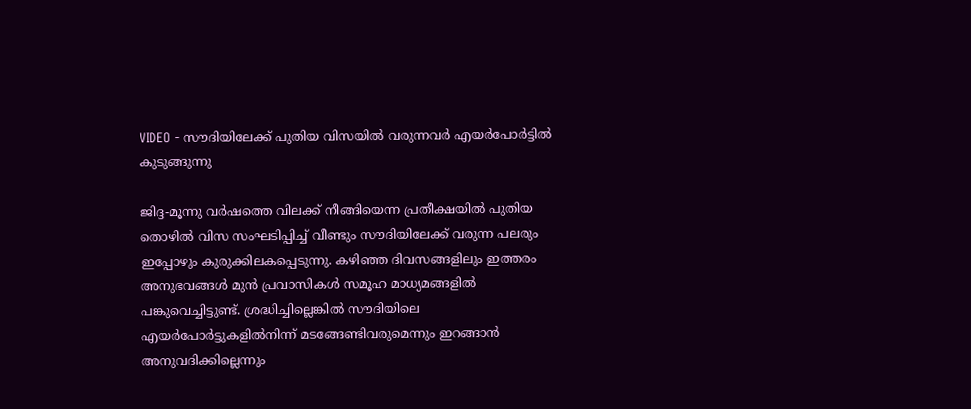VIDEO - സൗദിയിലേക്ക് പുതിയ വിസയില്‍ വരുന്നവര്‍ എയര്‍പോര്‍ട്ടില്‍ കുടുങ്ങുന്നു

ജിദ്ദ-മൂന്നു വര്‍ഷത്തെ വിലക്ക് നീങ്ങിയെന്ന പ്രതീക്ഷയില്‍ പുതിയ തൊഴില്‍ വിസ സംഘടിപ്പിച്ച് വീണ്ടും സൗദിയിലേക്ക് വരുന്ന പലരും ഇപ്പോഴും കുരുക്കിലകപ്പെടുന്നു. കഴിഞ്ഞ ദിവസങ്ങളിലും ഇത്തരം അനുഭവങ്ങള്‍ മുന്‍ പ്രവാസികള്‍ സമൂഹ മാധ്യമങ്ങളില്‍ പങ്കുവെച്ചിട്ടുണ്ട്. ശ്രദ്ധിച്ചില്ലെങ്കില്‍ സൗദിയിലെ എയര്‍പോര്‍ട്ടുകളില്‍നിന്ന് മടങ്ങേണ്ടിവരുമെന്നും ഇറങ്ങാന്‍ അനുവദിക്കില്ലെന്നും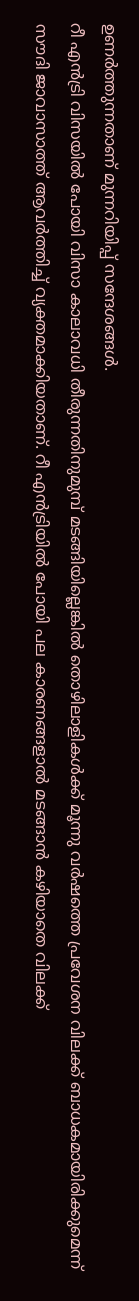ഉണര്‍ത്തുന്നതാണ് മുന്നറിയിപ്പ് സന്ദേശങ്ങള്‍.
റീ എന്‍ട്രി വിസയില്‍ പോയി വിസാ കാലാവധി തീരുന്നതിനുമുമ്പ് മടങ്ങിയില്ലെങ്കില്‍ തൊഴിലാളികള്‍ക്ക് മൂന്നു വര്‍ഷത്തെ പ്രവേശന വിലക്ക് ബാധകമായിരിക്കുമെന്ന് സൗദി ജാവാസാത്ത് ആവര്‍ത്തിച്ച് വ്യക്തമാക്കിയതാണ്. റീ എന്‍ട്രിയില്‍ പോയി പല കാരണങ്ങളാല്‍ മടങ്ങാന്‍ കഴിയാതെ വിലക്ക്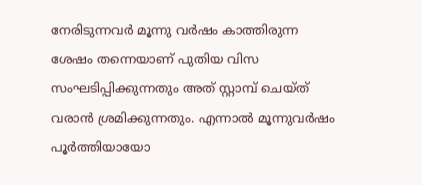നേരിടുന്നവര്‍ മൂന്നു വര്‍ഷം കാത്തിരുന്ന ശേഷം തന്നെയാണ് പുതിയ വിസ സംഘടിപ്പിക്കുന്നതും അത് സ്റ്റാമ്പ് ചെയ്ത് വരാന്‍ ശ്രമിക്കുന്നതും. എന്നാല്‍ മൂന്നുവര്‍ഷം പൂര്‍ത്തിയായോ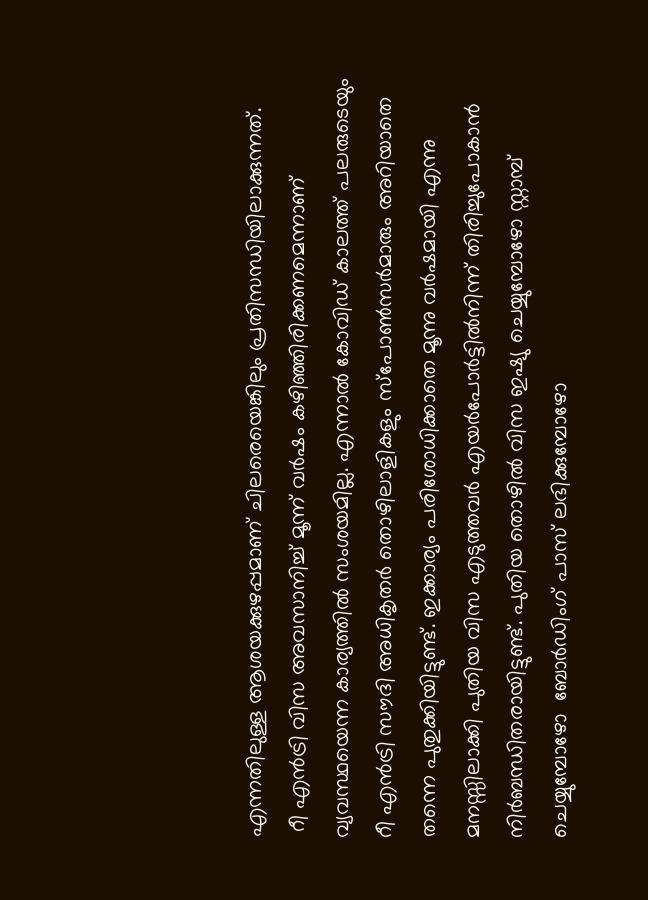എന്നതിലുള്ള ആശയക്കുഴപ്പമാണ് ചിലരെയെങ്കിലും പ്രതിസന്ധിയിലാക്കുന്നത്.
 റീ എന്‍ട്രി വിസ അവസാനിച്ച് മൂന്ന് വര്‍ഷം കഴിഞ്ഞിരിക്കണമെന്നാണ് വ്യവസ്ഥയെന്ന കാര്യത്തില്‍ സംശയമില്ല. എന്നാല്‍ കോവിഡ് കാലത്ത് പലരുടെയും റീ എന്‍ട്രി സൗദി അധികൃതര്‍ തൊഴിലാളികളും സ്‌പോണ്‍സര്‍മാരും അറിയാതെ തന്നെ പുതുക്കിയിട്ടുണ്ട്. ഇക്കാര്യം പരിശോധിക്കാതെ മൂന്നു വര്‍ഷമായി എന്നു മനസ്സിലാക്കി പുതിയ വിസ എടുത്തവര്‍ എയര്‍പോര്‍ട്ടില്‍നിന്ന് തിരിച്ചുപോകാന്‍ നിര്‍ബന്ധിതരായിട്ടുണ്ട്. പുതിയ തൊഴില്‍ വിസ ഇഷ്യു ചെയ്യുമ്പോഴോ സ്റ്റാമ്പ് ചെയ്യുമ്പോഴോ  ബോര്‍ഡിംഗ് പാസ് ലഭിക്കുമ്പോഴോ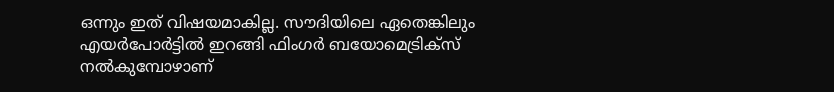ഒന്നും ഇത് വിഷയമാകില്ല. സൗദിയിലെ ഏതെങ്കിലും എയര്‍പോര്‍ട്ടില്‍ ഇറങ്ങി ഫിംഗര്‍ ബയോമെട്രിക്‌സ് നല്‍കുമ്പോഴാണ്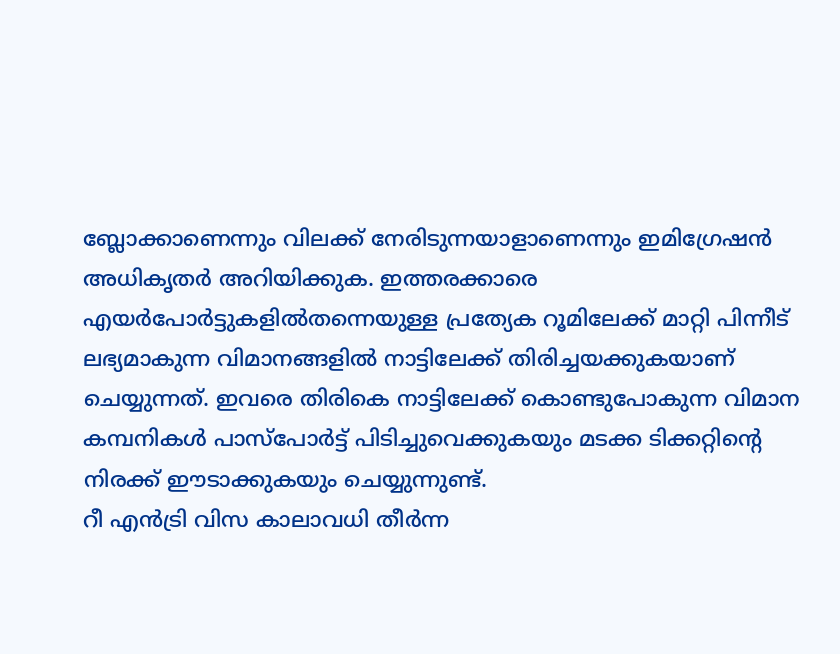ബ്ലോക്കാണെന്നും വിലക്ക് നേരിടുന്നയാളാണെന്നും ഇമിഗ്രേഷന്‍ അധികൃതര്‍ അറിയിക്കുക. ഇത്തരക്കാരെ എയര്‍പോര്‍ട്ടുകളില്‍തന്നെയുള്ള പ്രത്യേക റൂമിലേക്ക് മാറ്റി പിന്നീട് ലഭ്യമാകുന്ന വിമാനങ്ങളില്‍ നാട്ടിലേക്ക് തിരിച്ചയക്കുകയാണ് ചെയ്യുന്നത്. ഇവരെ തിരികെ നാട്ടിലേക്ക് കൊണ്ടുപോകുന്ന വിമാന കമ്പനികള്‍ പാസ്‌പോര്‍ട്ട് പിടിച്ചുവെക്കുകയും മടക്ക ടിക്കറ്റിന്റെ നിരക്ക് ഈടാക്കുകയും ചെയ്യുന്നുണ്ട്.
റീ എന്‍ട്രി വിസ കാലാവധി തീര്‍ന്ന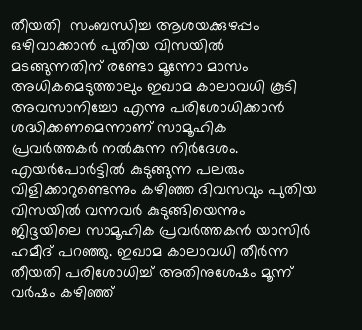തീയതി  സംബന്ധിച്ച ആശയക്കുഴപ്പം ഒഴിവാക്കാന്‍ പുതിയ വിസയില്‍ മടങ്ങുന്നതിന് രണ്ടോ മൂന്നോ മാസം അധികമെടുത്താലും ഇഖാമ കാലാവധി കൂടി അവസാനിച്ചോ എന്നു പരിശോധിക്കാന്‍ ശദ്ധിക്കണമെന്നാണ് സാമൂഹിക പ്രവര്‍ത്തകര്‍ നല്‍കുന്ന നിര്‍ദേശം. എയര്‍പോര്‍ട്ടില്‍ കുടുങ്ങുന്ന പലരും വിളിക്കാറുണ്ടെന്നും കഴിഞ്ഞ ദിവസവും പുതിയ വിസയില്‍ വന്നവര്‍ കുടുങ്ങിയെന്നും ജിദ്ദയിലെ സാമൂഹിക പ്രവര്‍ത്തകന്‍ യാസിര്‍ ഹമീദ് പറഞ്ഞു. ഇഖാമ കാലാവധി തീര്‍ന്ന തീയതി പരിശോധിച്ച് അതിനുശേഷം മൂന്ന് വര്‍ഷം കഴിഞ്ഞ്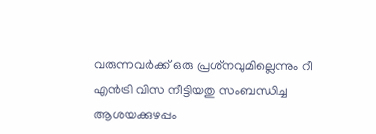വരുന്നവര്‍ക്ക് ഒരു പ്രശ്‌നവുമില്ലെന്നും റീ എന്‍ട്രി വിസ നീട്ടിയതു സംബന്ധിച്ച ആശയക്കുഴപ്പം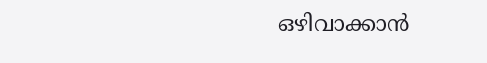ഒഴിവാക്കാന്‍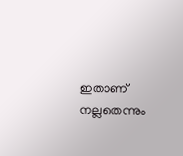ഇതാണ് നല്ലതെന്നും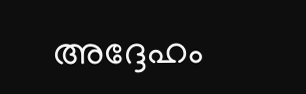അദ്ദേഹം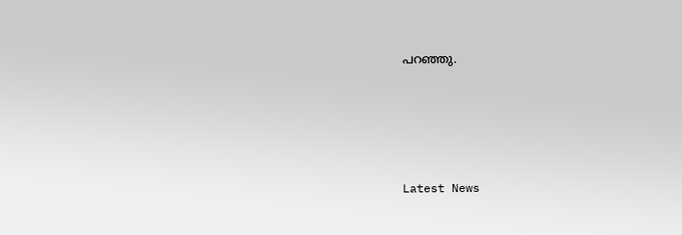പറഞ്ഞു.





Latest News